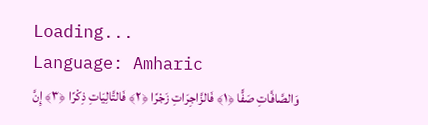Loading...
Language: Amharic
وَالصَّافَّاتِ صَفًّا ﴿١﴾ فَالزَّاجِرَاتِ زَجْرًا ﴿٢﴾ فَالتَّالِيَاتِ ذِكْرًا ﴿٣﴾ إِنَّ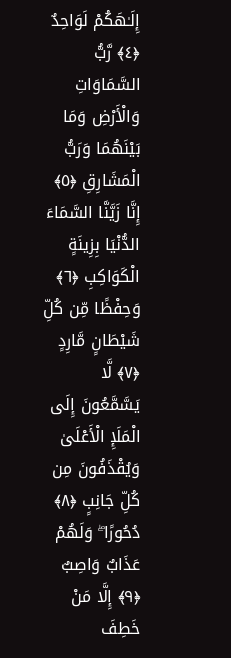إِلَـٰهَكُمْ لَوَاحِدٌ ﴿٤﴾ رَّبُّ السَّمَاوَاتِ وَالْأَرْضِ وَمَا بَيْنَهُمَا وَرَبُّ الْمَشَارِقِ ﴿٥﴾ إِنَّا زَيَّنَّا السَّمَاءَ الدُّنْيَا بِزِينَةٍ الْكَوَاكِبِ ﴿٦﴾ وَحِفْظًا مِّن كُلِّ شَيْطَانٍ مَّارِدٍ ﴿٧﴾ لَّا يَسَّمَّعُونَ إِلَى الْمَلَإِ الْأَعْلَىٰ وَيُقْذَفُونَ مِن كُلِّ جَانِبٍ ﴿٨﴾ دُحُورًا ۖ وَلَهُمْ عَذَابٌ وَاصِبٌ ﴿٩﴾ إِلَّا مَنْ خَطِفَ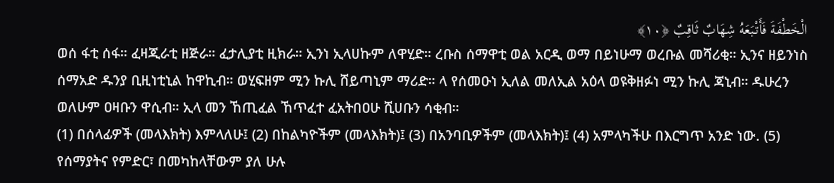الْخَطْفَةَ فَأَتْبَعَهُ شِهَابٌ ثَاقِبٌ ﴿١٠﴾
ወሰ ፋቲ ሰፋ። ፈዛጂራቲ ዘጅራ። ፈታሊያቲ ዚክራ። ኢንነ ኢላሀኩም ለዋሂድ። ረቡስ ሰማዋቲ ወል አርዲ ወማ በይነሁማ ወረቡል መሻሪቂ። ኢንና ዘይንነስ ሰማአድ ዱንያ ቢዚነቲኒል ከዋኪብ። ወሂፍዘም ሚን ኩሊ ሸይጣኒም ማሪድ። ላ የሰመዑነ ኢለል መለኢል አዕላ ወዩቅዘፉነ ሚን ኩሊ ጃኒብ። ዱሁረን ወለሁም ዐዛቡን ዋሲብ። ኢላ መን ኸጢፈል ኸጥፈተ ፈአትበዐሁ ሺሀቡን ሳቂብ።
(1) በሰላፊዎች (መላእክት) እምላለሁ፤ (2) በከልካዮችም (መላእክት)፤ (3) በአንባቢዎችም (መላእክት)፤ (4) አምላካችሁ በእርግጥ አንድ ነው. (5) የሰማያትና የምድር፣ በመካከላቸውም ያለ ሁሉ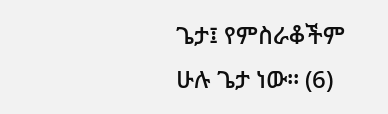ጌታ፤ የምስራቆችም ሁሉ ጌታ ነው። (6)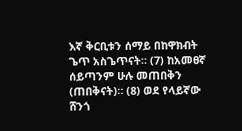እኛ ቅርቢቱን ሰማይ በከዋክብት ጌጥ አስጌጥናት። (7) ከአመፀኛ ሰይጣንም ሁሉ መጠበቅን (ጠበቅናት)። (8) ወደ የላይኛው ሸንጎ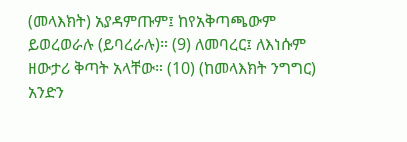(መላእክት) አያዳምጡም፤ ከየአቅጣጫውም ይወረወራሉ (ይባረራሉ)። (9) ለመባረር፤ ለእነሱም ዘውታሪ ቅጣት አላቸው። (10) (ከመላእክት ንግግር) አንድን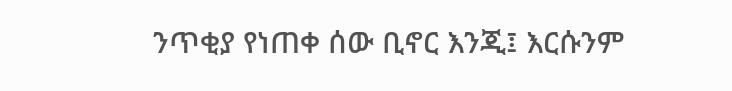ንጥቂያ የነጠቀ ሰው ቢኖር እንጂ፤ እርሱንም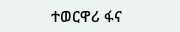ተወርዋሪ ፋና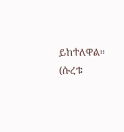ይከተለዋል። (ሱረቱ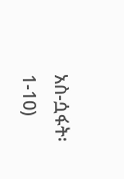አስ-ሷፋት፡ 1-10)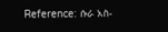Reference: ሱራ አስ-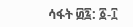ሳፋት ፴፯: ፩-፲